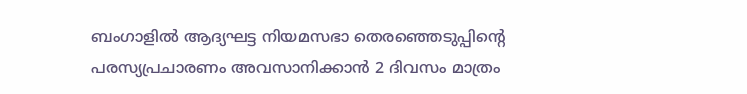ബംഗാളിൽ ആദ്യഘട്ട നിയമസഭാ തെരഞ്ഞെടുപ്പിന്റെ പരസ്യപ്രചാരണം അവസാനിക്കാൻ 2 ദിവസം മാത്രം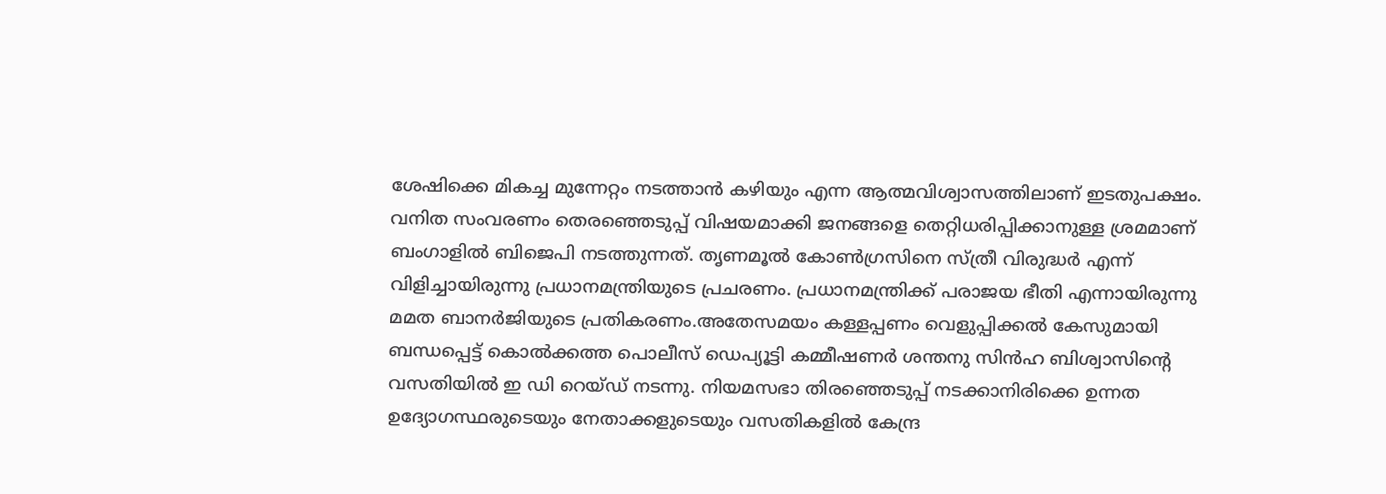ശേഷിക്കെ മികച്ച മുന്നേറ്റം നടത്താൻ കഴിയും എന്ന ആത്മവിശ്വാസത്തിലാണ് ഇടതുപക്ഷം. വനിത സംവരണം തെരഞ്ഞെടുപ്പ് വിഷയമാക്കി ജനങ്ങളെ തെറ്റിധരിപ്പിക്കാനുള്ള ശ്രമമാണ് ബംഗാളിൽ ബിജെപി നടത്തുന്നത്. തൃണമൂൽ കോൺഗ്രസിനെ സ്ത്രീ വിരുദ്ധർ എന്ന് വിളിച്ചായിരുന്നു പ്രധാനമന്ത്രിയുടെ പ്രചരണം. പ്രധാനമന്ത്രിക്ക് പരാജയ ഭീതി എന്നായിരുന്നു മമത ബാനർജിയുടെ പ്രതികരണം.അതേസമയം കള്ളപ്പണം വെളുപ്പിക്കൽ കേസുമായി ബന്ധപ്പെട്ട് കൊൽക്കത്ത പൊലീസ് ഡെപ്യൂട്ടി കമ്മീഷണർ ശന്തനു സിൻഹ ബിശ്വാസിന്റെ വസതിയിൽ ഇ ഡി റെയ്ഡ് നടന്നു. നിയമസഭാ തിരഞ്ഞെടുപ്പ് നടക്കാനിരിക്കെ ഉന്നത ഉദ്യോഗസ്ഥരുടെയും നേതാക്കളുടെയും വസതികളിൽ കേന്ദ്ര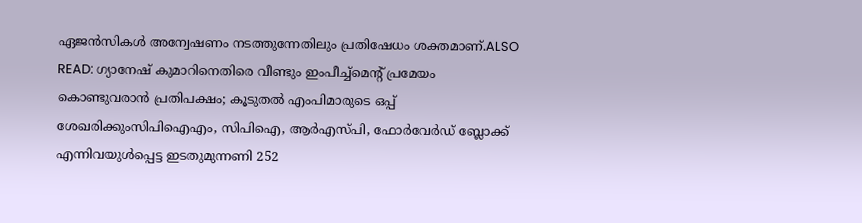ഏജൻസികൾ അന്വേഷണം നടത്തുന്നേതിലും പ്രതിഷേധം ശക്തമാണ്.ALSO READ: ഗ്യാനേഷ് കുമാറിനെതിരെ വീണ്ടും ഇംപീച്ച്മെൻ്റ് പ്രമേയം കൊണ്ടുവരാൻ പ്രതിപക്ഷം; കൂടുതൽ എംപിമാരുടെ ഒപ്പ് ശേഖരിക്കുംസിപിഐഎം, സിപിഐ, ആർഎസ്പി, ഫോർവേർഡ് ബ്ലോക്ക് എന്നിവയുൾപ്പെട്ട ഇടതുമുന്നണി 252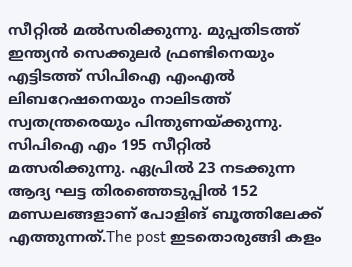സീറ്റിൽ മൽസരിക്കുന്നു. മുപ്പതിടത്ത് ഇന്ത്യൻ സെക്കുലർ ഫ്രണ്ടിനെയും എട്ടിടത്ത് സിപിഐ എംഎൽ ലിബറേഷനെയും നാലിടത്ത് സ്വതന്ത്രരെയും പിന്തുണയ്ക്കുന്നു. സിപിഐ എം 195 സീറ്റിൽ മത്സരിക്കുന്നു. ഏപ്രിൽ 23 നടക്കുന്ന ആദ്യ ഘട്ട തിരഞ്ഞെടുപ്പിൽ 152 മണ്ഡലങ്ങളാണ് പോളിങ് ബൂത്തിലേക്ക് എത്തുന്നത്.The post ഇടതൊരുങ്ങി കളം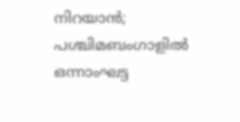നിറയാൻ; പശ്ചിമബംഗാളിൽ ഒന്നാംഘട്ട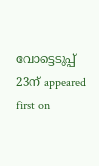വോട്ടെടുപ്പ് 23ന് appeared first on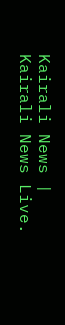Kairali News | Kairali News Live.